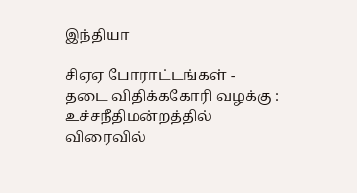இந்தியா

சிஏஏ போராட்டங்கள் - தடை விதிக்ககோரி வழக்கு : உச்சநீதிமன்றத்தில் விரைவில்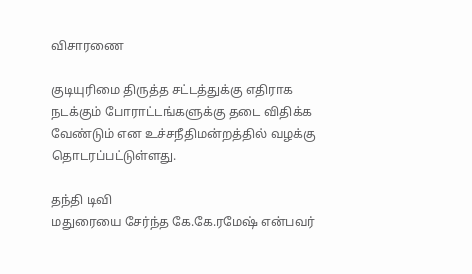விசாரணை

குடியுரிமை திருத்த சட்டத்துக்கு எதிராக நடக்கும் போராட்டங்களுக்கு தடை விதிக்க வேண்டும் என உச்சநீதிமன்றத்தில் வழக்கு தொடரப்பட்டுள்ளது.

தந்தி டிவி
மதுரையை சேர்ந்த கே.கே.ரமேஷ் என்பவர்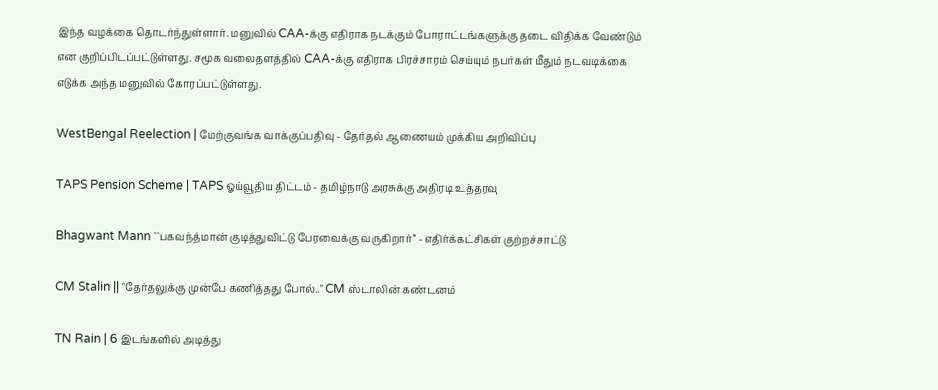இந்த வழக்கை தொடர்ந்துள்ளார். மனுவில் CAA-க்கு எதிராக நடக்கும் போராட்டங்களுக்கு தடை விதிக்க வேண்டும் என குறிப்பிடப்பட்டுள்ளது. சமூக வலைதளத்தில் CAA-க்கு எதிராக பிரச்சாரம் செய்யும் நபர்கள் மீதும் நடவடிக்கை எடுக்க அந்த மனுவில் கோரப்பட்டுள்ளது.

WestBengal Reelection | மேற்குவங்க வாக்குப்பதிவு - தேர்தல் ஆணையம் முக்கிய அறிவிப்பு

TAPS Pension Scheme | TAPS ஓய்வூதிய திட்டம் - தமிழ்நாடு அரசுக்கு அதிரடி உத்தரவு

Bhagwant Mann ``பகவந்த்மான் குடித்துவிட்டு பேரவைக்கு வருகிறார்’’ - எதிர்க்கட்சிகள் குற்றச்சாட்டு

CM Stalin || "தேர்தலுக்கு முன்பே கணித்தது போல்.." CM ஸ்டாலின் கண்டனம்

TN Rain | 6 இடங்களில் அடித்து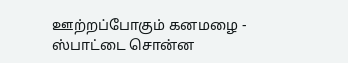ஊற்றப்போகும் கனமழை - ஸ்பாட்டை சொன்ன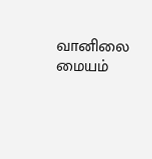வானிலை மையம்